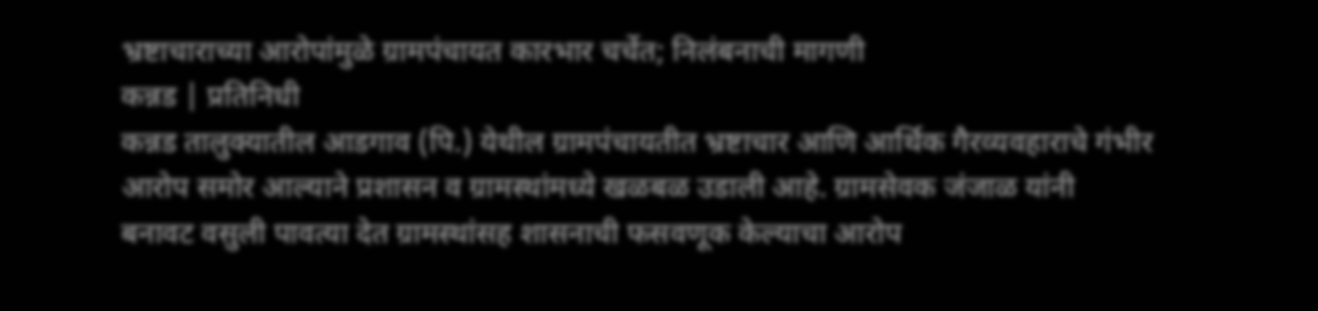भ्रष्टाचाराच्या आरोपांमुळे ग्रामपंचायत कारभार चर्चेत; निलंबनाची मागणी
कन्नड | प्रतिनिधी
कन्नड तालुक्यातील आडगाव (पि.) येथील ग्रामपंचायतीत भ्रष्टाचार आणि आर्थिक गैरव्यवहाराचे गंभीर आरोप समोर आल्याने प्रशासन व ग्रामस्थांमध्ये खळबळ उडाली आहे. ग्रामसेवक जंजाळ यांनी बनावट वसुली पावत्या देत ग्रामस्थांसह शासनाची फसवणूक केल्याचा आरोप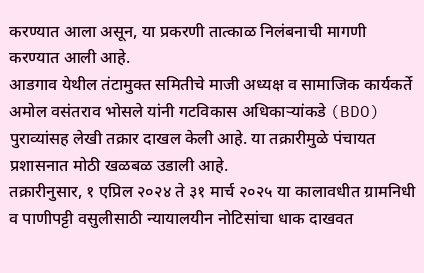करण्यात आला असून, या प्रकरणी तात्काळ निलंबनाची मागणी करण्यात आली आहे.
आडगाव येथील तंटामुक्त समितीचे माजी अध्यक्ष व सामाजिक कार्यकर्ते अमोल वसंतराव भोसले यांनी गटविकास अधिकाऱ्यांकडे (BDO) पुराव्यांसह लेखी तक्रार दाखल केली आहे. या तक्रारीमुळे पंचायत प्रशासनात मोठी खळबळ उडाली आहे.
तक्रारीनुसार, १ एप्रिल २०२४ ते ३१ मार्च २०२५ या कालावधीत ग्रामनिधी व पाणीपट्टी वसुलीसाठी न्यायालयीन नोटिसांचा धाक दाखवत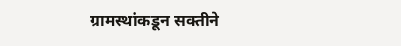ग्रामस्थांकडून सक्तीने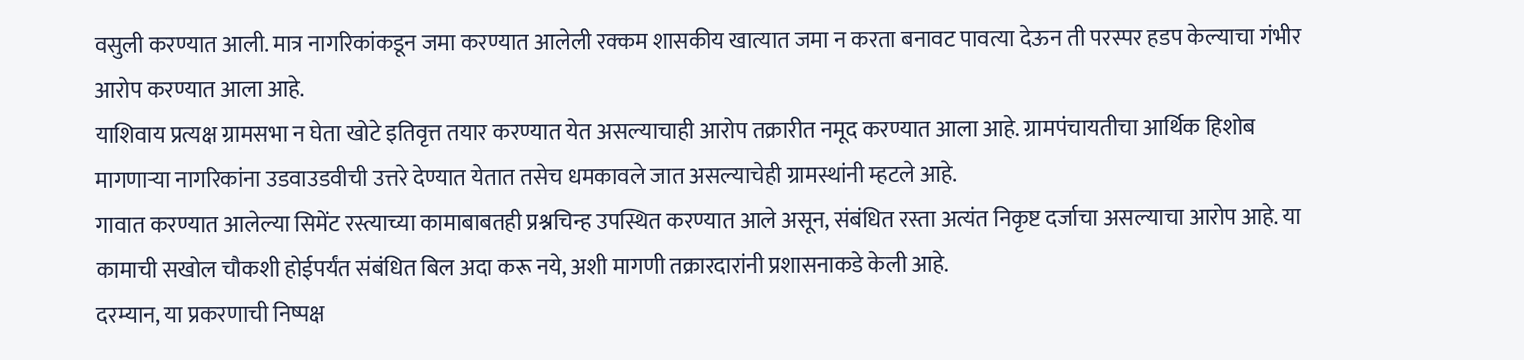वसुली करण्यात आली. मात्र नागरिकांकडून जमा करण्यात आलेली रक्कम शासकीय खात्यात जमा न करता बनावट पावत्या देऊन ती परस्पर हडप केल्याचा गंभीर आरोप करण्यात आला आहे.
याशिवाय प्रत्यक्ष ग्रामसभा न घेता खोटे इतिवृत्त तयार करण्यात येत असल्याचाही आरोप तक्रारीत नमूद करण्यात आला आहे. ग्रामपंचायतीचा आर्थिक हिशोब मागणाऱ्या नागरिकांना उडवाउडवीची उत्तरे देण्यात येतात तसेच धमकावले जात असल्याचेही ग्रामस्थांनी म्हटले आहे.
गावात करण्यात आलेल्या सिमेंट रस्त्याच्या कामाबाबतही प्रश्नचिन्ह उपस्थित करण्यात आले असून, संबंधित रस्ता अत्यंत निकृष्ट दर्जाचा असल्याचा आरोप आहे. या कामाची सखोल चौकशी होईपर्यंत संबंधित बिल अदा करू नये, अशी मागणी तक्रारदारांनी प्रशासनाकडे केली आहे.
दरम्यान, या प्रकरणाची निष्पक्ष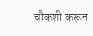चौकशी करून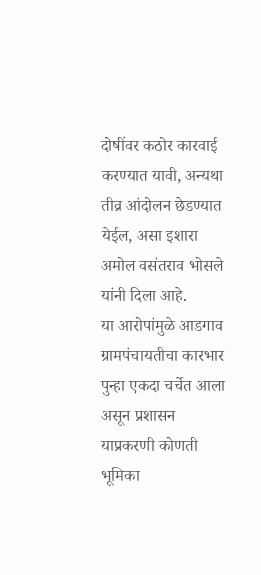दोषींवर कठोर कारवाई करण्यात यावी, अन्यथा तीव्र आंदोलन छेडण्यात येईल, असा इशारा अमोल वसंतराव भोसले यांनी दिला आहे.
या आरोपांमुळे आडगाव ग्रामपंचायतीचा कारभार पुन्हा एकदा चर्चेत आला असून प्रशासन याप्रकरणी कोणती भूमिका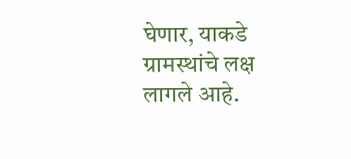घेणार, याकडे ग्रामस्थांचे लक्ष लागले आहे.